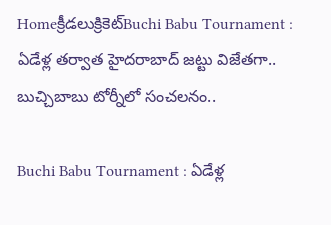Homeక్రీడలుక్రికెట్‌Buchi Babu Tournament : ఏడేళ్ల తర్వాత హైదరాబాద్ జట్టు విజేతగా.. బుచ్చిబాబు టోర్నీలో సంచలనం..

Buchi Babu Tournament : ఏడేళ్ల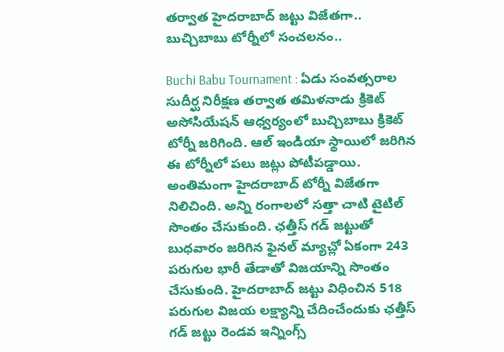తర్వాత హైదరాబాద్ జట్టు విజేతగా.. బుచ్చిబాబు టోర్నీలో సంచలనం..

Buchi Babu Tournament : ఏడు సంవత్సరాల సుదీర్ఘ నిరీక్షణ తర్వాత తమిళనాడు క్రికెట్ అసోసియేషన్ ఆధ్వర్యంలో బుచ్చిబాబు క్రికెట్ టోర్నీ జరిగింది. ఆల్ ఇండియా స్థాయిలో జరిగిన ఈ టోర్నీలో పలు జట్లు పోటీపడ్డాయి. అంతిమంగా హైదరాబాద్ టోర్నీ విజేతగా నిలిచింది. అన్ని రంగాలలో సత్తా చాటి టైటిల్ సొంతం చేసుకుంది. ఛత్తీస్ గడ్ జట్టుతో బుధవారం జరిగిన ఫైనల్ మ్యాచ్లో ఏకంగా 243 పరుగుల భారీ తేడాతో విజయాన్ని సొంతం చేసుకుంది. హైదరాబాద్ జట్టు విధించిన 518 పరుగుల విజయ లక్ష్యాన్ని చేదించేందుకు ఛత్తీస్ గడ్ జట్టు రెండవ ఇన్నింగ్స్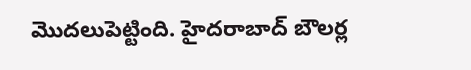మొదలుపెట్టింది. హైదరాబాద్ బౌలర్ల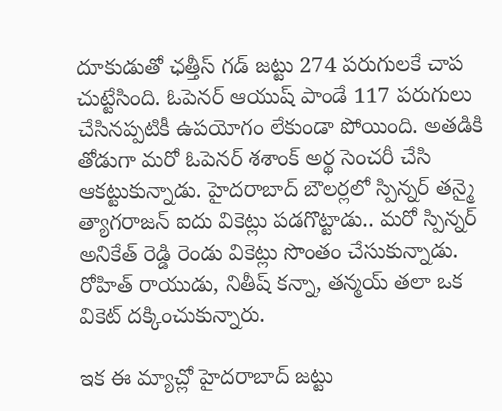దూకుడుతో ఛత్తీస్ గడ్ జట్టు 274 పరుగులకే చాప చుట్టేసింది. ఓపెనర్ ఆయుష్ పాండే 117 పరుగులు చేసినప్పటికీ ఉపయోగం లేకుండా పోయింది. అతడికి తోడుగా మరో ఓపెనర్ శశాంక్ అర్థ సెంచరీ చేసి ఆకట్టుకున్నాడు. హైదరాబాద్ బౌలర్లలో స్పిన్నర్ తన్మై త్యాగరాజన్ ఐదు వికెట్లు పడగొట్టాడు.. మరో స్పిన్నర్ అనికేత్ రెడ్డి రెండు వికెట్లు సొంతం చేసుకున్నాడు. రోహిత్ రాయుడు, నితీష్ కన్నా, తన్మయ్ తలా ఒక వికెట్ దక్కించుకున్నారు.

ఇక ఈ మ్యాచ్లో హైదరాబాద్ జట్టు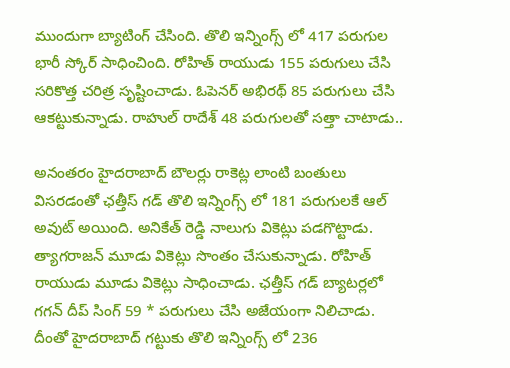ముందుగా బ్యాటింగ్ చేసింది. తొలి ఇన్నింగ్స్ లో 417 పరుగుల భారీ స్కోర్ సాధించింది. రోహిత్ రాయుడు 155 పరుగులు చేసి సరికొత్త చరిత్ర సృష్టించాడు. ఓపెనర్ అభిరథ్ 85 పరుగులు చేసి ఆకట్టుకున్నాడు. రాహుల్ రాదేశ్ 48 పరుగులతో సత్తా చాటాడు..

అనంతరం హైదరాబాద్ బౌలర్లు రాకెట్ల లాంటి బంతులు విసరడంతో ఛత్తీస్ గడ్ తొలి ఇన్నింగ్స్ లో 181 పరుగులకే ఆల్ అవుట్ అయింది. అనికేత్ రెడ్డి నాలుగు వికెట్లు పడగొట్టాడు. త్యాగరాజన్ మూడు వికెట్లు సొంతం చేసుకున్నాడు. రోహిత్ రాయుడు మూడు వికెట్లు సాధించాడు. ఛత్తీస్ గడ్ బ్యాటర్లలో గగన్ దీప్ సింగ్ 59 * పరుగులు చేసి అజేయంగా నిలిచాడు. దీంతో హైదరాబాద్ గట్టుకు తొలి ఇన్నింగ్స్ లో 236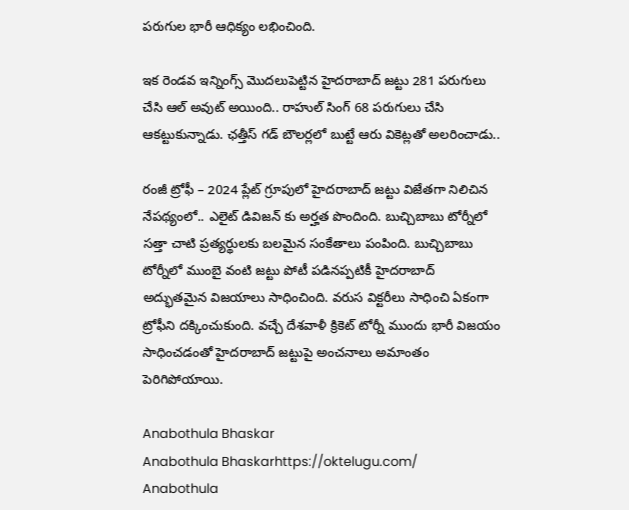పరుగుల భారీ ఆధిక్యం లభించింది.

ఇక రెండవ ఇన్నింగ్స్ మొదలుపెట్టిన హైదరాబాద్ జట్టు 281 పరుగులు చేసి ఆల్ అవుట్ అయింది.. రాహుల్ సింగ్ 68 పరుగులు చేసి ఆకట్టుకున్నాడు. ఛత్తీస్ గడ్ బౌలర్లలో బుట్టే ఆరు వికెట్లతో అలరించాడు..

రంజీ ట్రోఫీ – 2024 ప్లేట్ గ్రూపులో హైదరాబాద్ జట్టు విజేతగా నిలిచిన నేపథ్యంలో.. ఎలైట్ డివిజన్ కు అర్హత పొందింది. బుచ్చిబాబు టోర్నీలో సత్తా చాటి ప్రత్యర్థులకు బలమైన సంకేతాలు పంపింది. బుచ్చిబాబు టోర్నీలో ముంబై వంటి జట్టు పోటీ పడినప్పటికీ హైదరాబాద్ అద్భుతమైన విజయాలు సాధించింది. వరుస విక్టరీలు సాధించి ఏకంగా ట్రోఫీని దక్కించుకుంది. వచ్చే దేశవాళీ క్రికెట్ టోర్నీ ముందు భారీ విజయం సాధించడంతో హైదరాబాద్ జట్టుపై అంచనాలు అమాంతం పెరిగిపోయాయి.

Anabothula Bhaskar
Anabothula Bhaskarhttps://oktelugu.com/
Anabothula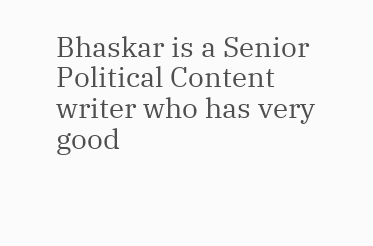Bhaskar is a Senior Political Content writer who has very good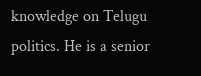knowledge on Telugu politics. He is a senior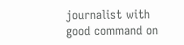journalist with good command on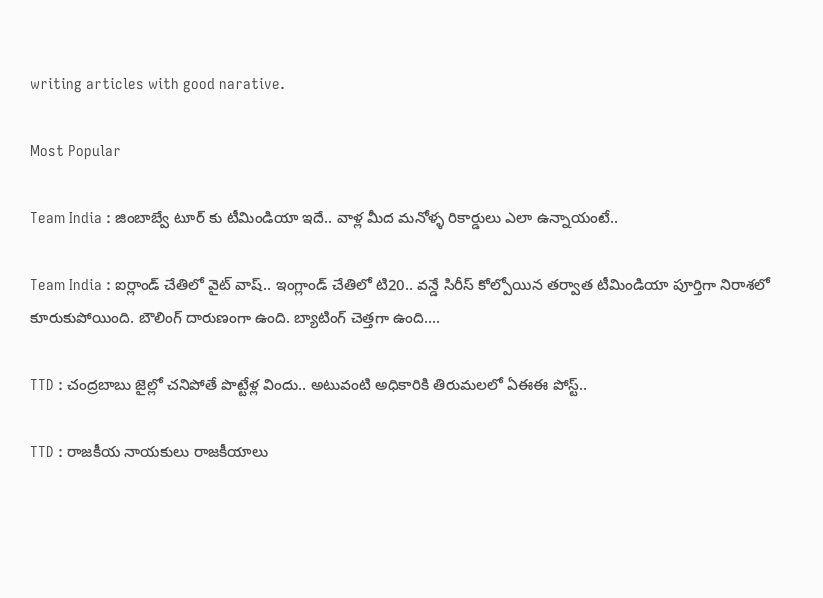writing articles with good narative.

Most Popular

Team India : జింబాబ్వే టూర్ కు టీమిండియా ఇదే.. వాళ్ల మీద మనోళ్ళ రికార్డులు ఎలా ఉన్నాయంటే..

Team India : ఐర్లాండ్ చేతిలో వైట్ వాష్.. ఇంగ్లాండ్ చేతిలో టి20.. వన్డే సిరీస్ కోల్పోయిన తర్వాత టీమిండియా పూర్తిగా నిరాశలో కూరుకుపోయింది. బౌలింగ్ దారుణంగా ఉంది. బ్యాటింగ్ చెత్తగా ఉంది....

TTD : చంద్రబాబు జైల్లో చనిపోతే పొట్టేళ్ల విందు.. అటువంటి అధికారికి తిరుమలలో ఏఈఈ పోస్ట్..

TTD : రాజకీయ నాయకులు రాజకీయాలు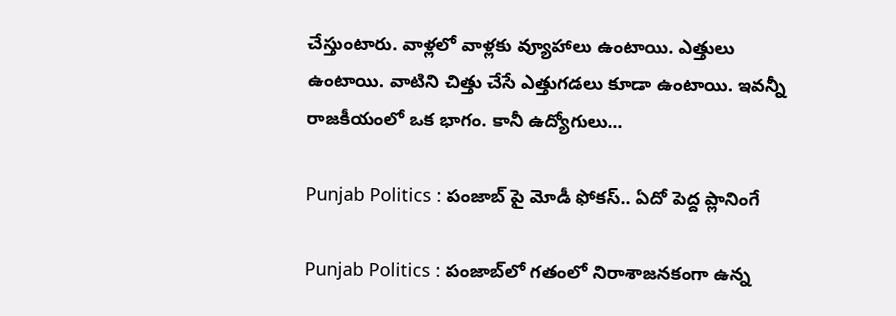చేస్తుంటారు. వాళ్లలో వాళ్లకు వ్యూహాలు ఉంటాయి. ఎత్తులు ఉంటాయి. వాటిని చిత్తు చేసే ఎత్తుగడలు కూడా ఉంటాయి. ఇవన్నీ రాజకీయంలో ఒక భాగం. కానీ ఉద్యోగులు...

Punjab Politics : పంజాబ్ పై మోడీ ఫోకస్.. ఏదో పెద్ద ప్లానింగే

Punjab Politics : పంజాబ్‌లో గతంలో నిరాశాజనకంగా ఉన్న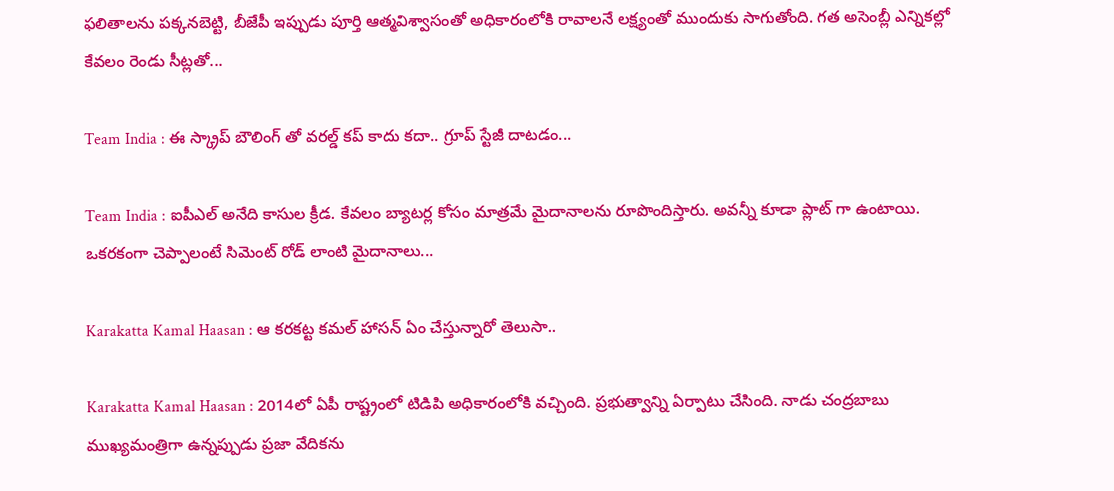ఫలితాలను పక్కనబెట్టి, బీజేపీ ఇప్పుడు పూర్తి ఆత్మవిశ్వాసంతో అధికారంలోకి రావాలనే లక్ష్యంతో ముందుకు సాగుతోంది. గత అసెంబ్లీ ఎన్నికల్లో కేవలం రెండు సీట్లతో...

Team India : ఈ స్క్రాప్ బౌలింగ్ తో వరల్డ్ కప్ కాదు కదా.. గ్రూప్ స్టేజీ దాటడం...

Team India : ఐపీఎల్ అనేది కాసుల క్రీడ. కేవలం బ్యాటర్ల కోసం మాత్రమే మైదానాలను రూపొందిస్తారు. అవన్నీ కూడా ప్లాట్ గా ఉంటాయి. ఒకరకంగా చెప్పాలంటే సిమెంట్ రోడ్ లాంటి మైదానాలు...

Karakatta Kamal Haasan : ఆ కరకట్ట కమల్ హాసన్ ఏం చేస్తున్నారో తెలుసా..

Karakatta Kamal Haasan : 2014లో ఏపీ రాష్ట్రంలో టిడిపి అధికారంలోకి వచ్చింది. ప్రభుత్వాన్ని ఏర్పాటు చేసింది. నాడు చంద్రబాబు ముఖ్యమంత్రిగా ఉన్నప్పుడు ప్రజా వేదికను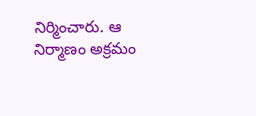నిర్మించారు. ఆ నిర్మాణం అక్రమం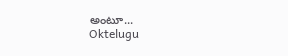అంటూ...
Oktelugu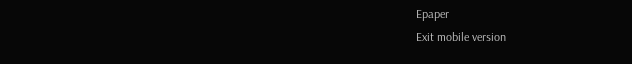Epaper
Exit mobile version